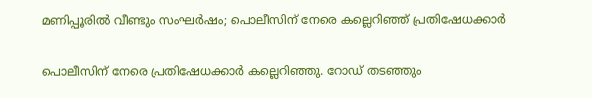മണിപ്പൂരില്‍ വീണ്ടും സംഘര്‍ഷം; പൊലീസിന് നേരെ കല്ലെറിഞ്ഞ് പ്രതിഷേധക്കാര്‍

പൊലീസിന് നേരെ പ്രതിഷേധക്കാര്‍ കല്ലെറിഞ്ഞു. റോഡ് തടഞ്ഞും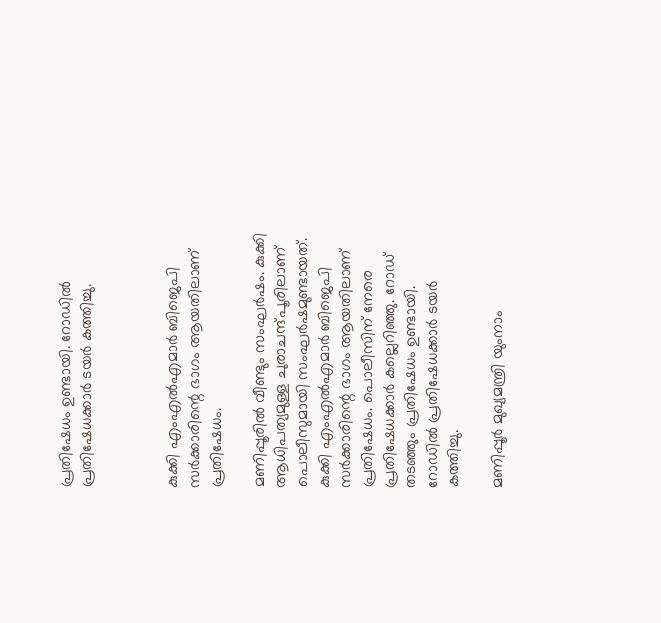പ്രതിഷേധം ഉണ്ടായി. റോഡില്‍ പ്രതിഷേധക്കാര്‍ ടയര്‍ കത്തിച്ചു.



കുക്കി എംഎല്‍എമാര്‍ ബിജെപി സര്‍ക്കാരിന്റെ ഭാഗം ആയതിലാണ് പ്രതിഷേധം.

മണിപ്പൂരില്‍ വീണ്ടും സംഘര്‍ഷം. കുക്കി ആധിപത്യമുള്ള ചുരാചന്ദ്പൂരിലാണ് പൊലീസുമായി സംഘര്‍ഷമുണ്ടായത്. കുക്കി എംഎല്‍എമാര്‍ ബിജെപി സര്‍ക്കാരിന്റെ ഭാഗം ആയതിലാണ് പ്രതിഷേധം. പൊലീസിന് നേരെ പ്രതിഷേധക്കാര്‍ കല്ലെറിഞ്ഞു. റോഡ് തടഞ്ഞും പ്രതിഷേധം ഉണ്ടായി. റോഡില്‍ പ്രതിഷേധക്കാര്‍ ടയര്‍ കത്തിച്ചു.

മണിപ്പൂര്‍ മുഖ്യമന്ത്രി യുംനാം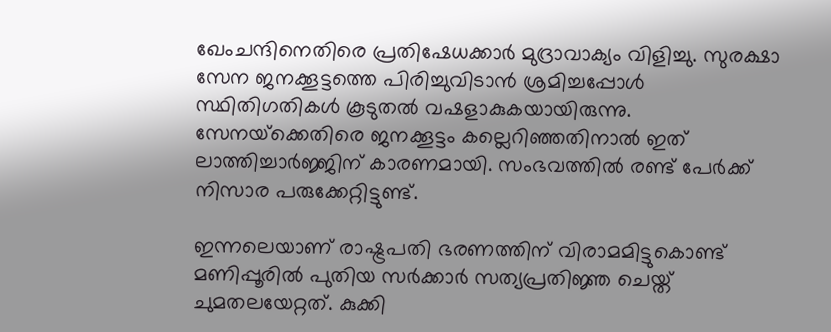ഖേംചന്ദിനെതിരെ പ്രതിഷേധക്കാര്‍ മുദ്രാവാക്യം വിളിച്ചു. സുരക്ഷാ സേന ജനക്കൂട്ടത്തെ പിരിച്ചുവിടാന്‍ ശ്രമിച്ചപ്പോള്‍ സ്ഥിതിഗതികള്‍ കൂടുതല്‍ വഷളാകുകയായിരുന്നു. സേനയ്‌ക്കെതിരെ ജനക്കൂട്ടം കല്ലെറിഞ്ഞതിനാല്‍ ഇത് ലാത്തിച്ചാര്‍ജ്ജിന് കാരണമായി. സംഭവത്തില്‍ രണ്ട് പേര്‍ക്ക് നിസാര പരുക്കേറ്റിട്ടുണ്ട്.

ഇന്നലെയാണ് രാഷ്ട്രപതി ഭരണത്തിന് വിരാമമിട്ടുകൊണ്ട് മണിപ്പൂരില്‍ പുതിയ സര്‍ക്കാര്‍ സത്യപ്രതിജ്ഞ ചെയ്ത് ചുമതലയേറ്റത്. കുക്കി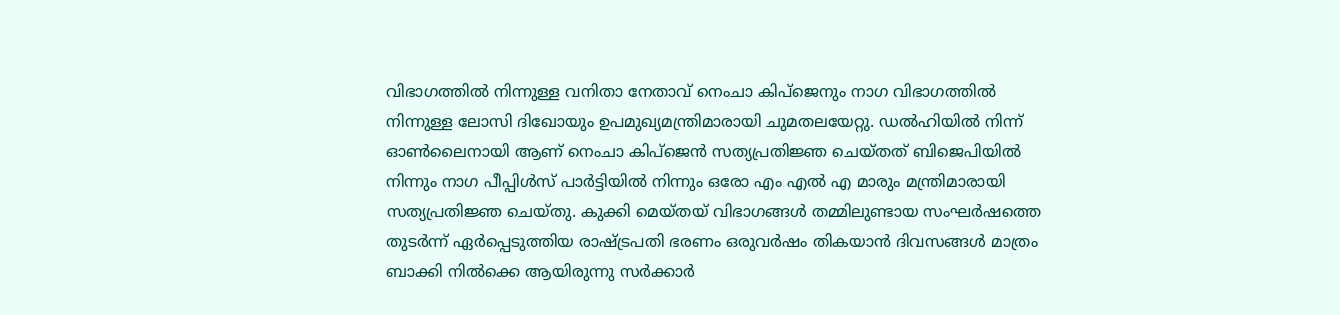വിഭാഗത്തില്‍ നിന്നുള്ള വനിതാ നേതാവ് നെംചാ കിപ്‌ജെനും നാഗ വിഭാഗത്തില്‍ നിന്നുള്ള ലോസി ദിഖോയും ഉപമുഖ്യമന്ത്രിമാരായി ചുമതലയേറ്റു. ഡല്‍ഹിയില്‍ നിന്ന് ഓണ്‍ലൈനായി ആണ് നെംചാ കിപ്‌ജെന്‍ സത്യപ്രതിജ്ഞ ചെയ്തത് ബിജെപിയില്‍ നിന്നും നാഗ പീപ്പിള്‍സ് പാര്‍ട്ടിയില്‍ നിന്നും ഒരോ എം എല്‍ എ മാരും മന്ത്രിമാരായി സത്യപ്രതിജ്ഞ ചെയ്തു. കുക്കി മെയ്തയ് വിഭാഗങ്ങള്‍ തമ്മിലുണ്ടായ സംഘര്‍ഷത്തെ തുടര്‍ന്ന് ഏര്‍പ്പെടുത്തിയ രാഷ്ട്രപതി ഭരണം ഒരുവര്‍ഷം തികയാന്‍ ദിവസങ്ങള്‍ മാത്രം ബാക്കി നില്‍ക്കെ ആയിരുന്നു സര്‍ക്കാര്‍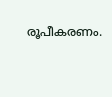രൂപീകരണം.